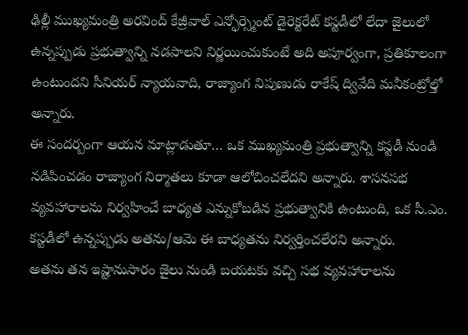ఢిల్లీ ముఖ్యమంత్రి అరవింద్ కేజ్రీవాల్ ఎన్ఫోర్స్మెంట్ డైరెక్టరేట్ కస్టడీలో లేదా జైలులో ఉన్నప్పుడు ప్రభుత్వాన్ని నడపాలని నిర్ణయించుకుంటే అది అపూర్వంగా, ప్రతికూలంగా ఉంటుందని సీనియర్ న్యాయవాది, రాజ్యాంగ నిపుణుడు రాకేష్ ద్వివేది మనీకంట్రోల్తో అన్నారు.
ఈ సందర్బంగా ఆయన మాట్లాడుతూ… ఒక ముఖ్యమంత్రి ప్రభుత్వాన్ని కస్టడీ నుండి నడిపించడం రాజ్యాంగ నిర్మాతలు కూడా ఆలోచించలేదని అన్నారు. శాసనసభ వ్యవహారాలను నిర్వహించే బాధ్యత ఎన్నుకోబడిన ప్రభుత్వానికి ఉంటుంది, ఒక సీ.ఎం. కస్టడీలో ఉన్నప్పుడు అతను/ఆమె ఈ బాధ్యతను నిర్వర్తించలేరని అన్నారు.
అతను తన ఇష్టానుసారం జైలు నుండి బయటకు వచ్చి సభ వ్యవహారాలను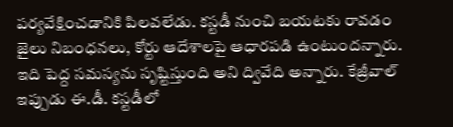పర్యవేక్షించడానికి పిలవలేడు. కస్టడీ నుంచి బయటకు రావడం జైలు నిబంధనలు, కోర్టు ఆదేశాలపై ఆధారపడి ఉంటుందన్నారు. ఇది పెద్ద సమస్యను సృష్టిస్తుంది అని ద్వివేది అన్నారు. కేజ్రీవాల్ ఇప్పుడు ఈ.డీ. కస్టడీలో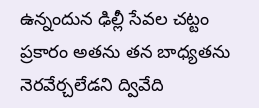ఉన్నందున ఢిల్లీ సేవల చట్టం ప్రకారం అతను తన బాధ్యతను నెరవేర్చలేడని ద్వివేది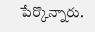పేర్కొన్నారు.